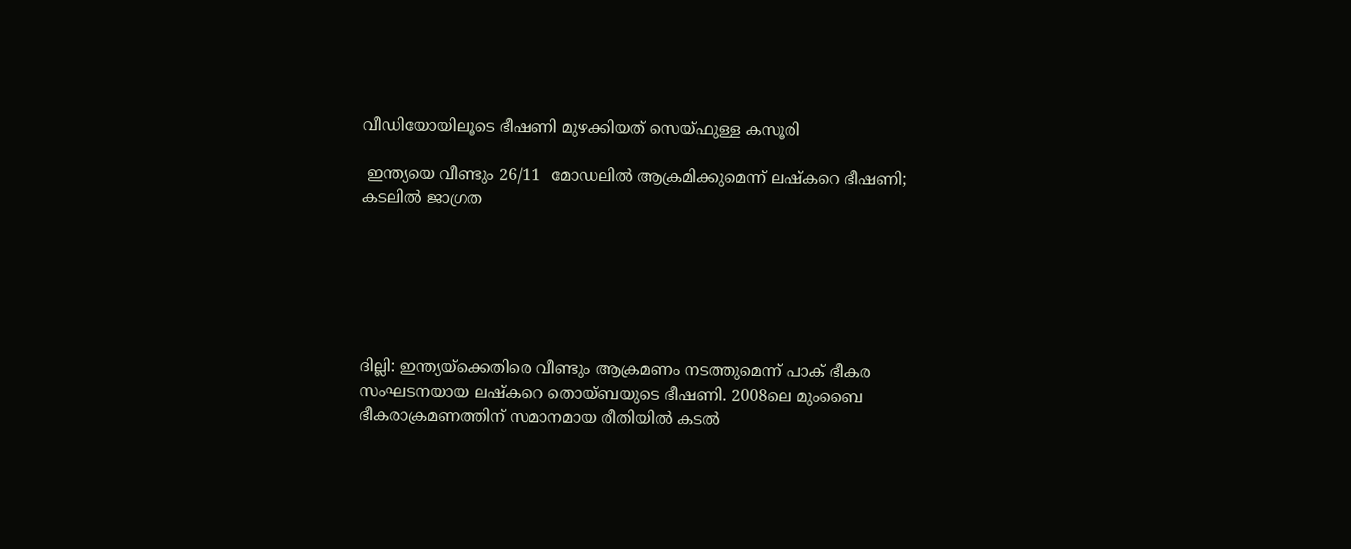വീഡിയോയിലൂടെ ഭീഷണി മുഴക്കിയത് സെയ്ഫുള്ള കസൂരി

 ഇന്ത്യയെ വീണ്ടും 26/11  മോഡലില്‍ ആക്രമിക്കുമെന്ന് ലഷ്‌കറെ ഭീഷണി;  കടലില്‍ ജാഗ്രത






ദില്ലി: ഇന്ത്യയ്‌ക്കെതിരെ വീണ്ടും ആക്രമണം നടത്തുമെന്ന് പാക് ഭീകര സംഘടനയായ ലഷ്‌കറെ തൊയ്ബയുടെ ഭീഷണി. 2008ലെ മുംബൈ ഭീകരാക്രമണത്തിന് സമാനമായ രീതിയില്‍ കടല്‍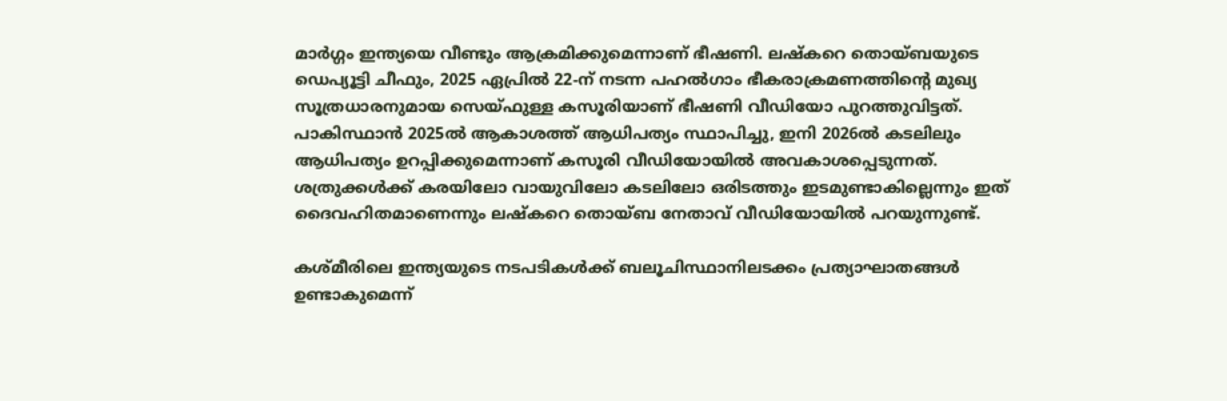മാര്‍ഗ്ഗം ഇന്ത്യയെ വീണ്ടും ആക്രമിക്കുമെന്നാണ് ഭീഷണി. ലഷ്‌കറെ തൊയ്ബയുടെ ഡെപ്യൂട്ടി ചീഫും, 2025 ഏപ്രില്‍ 22-ന് നടന്ന പഹല്‍ഗാം ഭീകരാക്രമണത്തിന്റെ മുഖ്യ സൂത്രധാരനുമായ സെയ്ഫുള്ള കസൂരിയാണ് ഭീഷണി വീഡിയോ പുറത്തുവിട്ടത്. പാകിസ്ഥാന്‍ 2025ല്‍ ആകാശത്ത് ആധിപത്യം സ്ഥാപിച്ചു, ഇനി 2026ല്‍ കടലിലും ആധിപത്യം ഉറപ്പിക്കുമെന്നാണ് കസൂരി വീഡിയോയില്‍ അവകാശപ്പെടുന്നത്. ശത്രുക്കള്‍ക്ക് കരയിലോ വായുവിലോ കടലിലോ ഒരിടത്തും ഇടമുണ്ടാകില്ലെന്നും ഇത് ദൈവഹിതമാണെന്നും ലഷ്‌കറെ തൊയ്ബ നേതാവ് വീഡിയോയില്‍ പറയുന്നുണ്ട്.

കശ്മീരിലെ ഇന്ത്യയുടെ നടപടികള്‍ക്ക് ബലൂചിസ്ഥാനിലടക്കം പ്രത്യാഘാതങ്ങള്‍ ഉണ്ടാകുമെന്ന്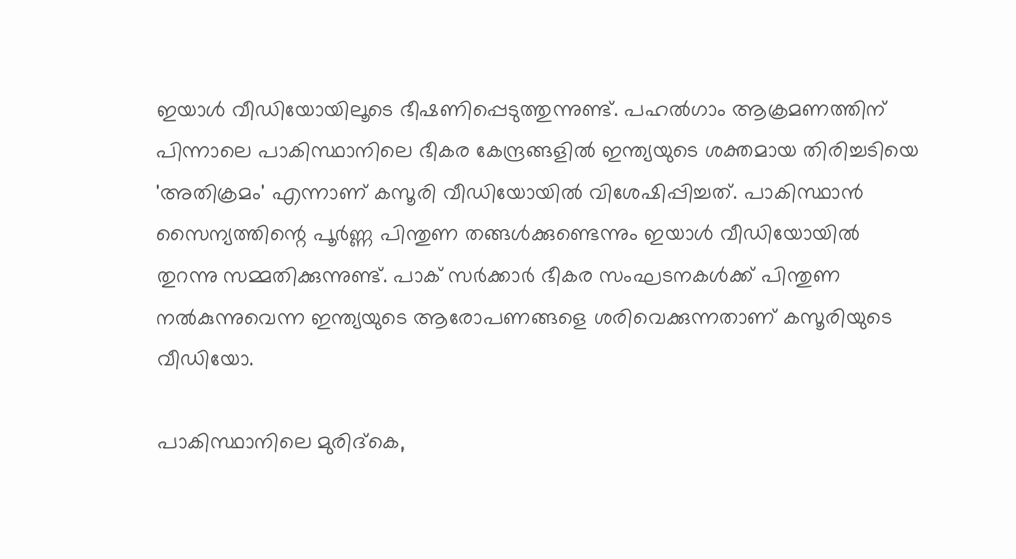ഇയാള്‍ വീഡിയോയിലൂടെ ഭീഷണിപ്പെടുത്തുന്നുണ്ട്. പഹല്‍ഗാം ആക്രമണത്തിന് പിന്നാലെ പാകിസ്ഥാനിലെ ഭീകര കേന്ദ്രങ്ങളില്‍ ഇന്ത്യയുടെ ശക്തമായ തിരിച്ചടിയെ 'അതിക്രമം' എന്നാണ് കസൂരി വീഡിയോയില്‍ വിശേഷിപ്പിച്ചത്. പാകിസ്ഥാന്‍ സൈന്യത്തിന്റെ പൂര്‍ണ്ണ പിന്തുണ തങ്ങള്‍ക്കുണ്ടെന്നും ഇയാള്‍ വീഡിയോയില്‍ തുറന്നു സമ്മതിക്കുന്നുണ്ട്. പാക് സര്‍ക്കാര്‍ ഭീകര സംഘടനകള്‍ക്ക് പിന്തുണ നല്‍കുന്നുവെന്ന ഇന്ത്യയുടെ ആരോപണങ്ങളെ ശരിവെക്കുന്നതാണ് കസൂരിയുടെ വീഡിയോ.

പാകിസ്ഥാനിലെ മുരിദ്കെ,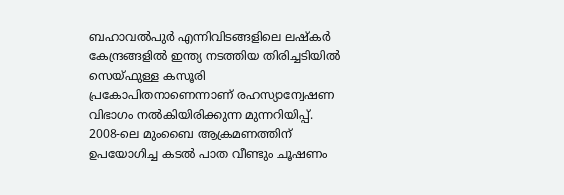ബഹാവല്‍പുര്‍ എന്നിവിടങ്ങളിലെ ലഷ്‌കര്‍ കേന്ദ്രങ്ങളില്‍ ഇന്ത്യ നടത്തിയ തിരിച്ചടിയില്‍ സെയ്ഫുള്ള കസൂരി പ്രകോപിതനാണെന്നാണ് രഹസ്യാന്വേഷണ വിഭാഗം നല്‍കിയിരിക്കുന്ന മുന്നറിയിപ്പ്. 2008-ലെ മുംബൈ ആക്രമണത്തിന് ഉപയോഗിച്ച കടല്‍ പാത വീണ്ടും ചൂഷണം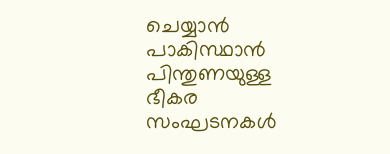ചെയ്യാന്‍ പാകിസ്ഥാന്‍ പിന്തുണയുള്ള ഭീകര സംഘടനകള്‍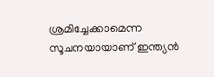ശ്രമിച്ചേക്കാമെന്ന സൂചനയായാണ് ഇന്ത്യന്‍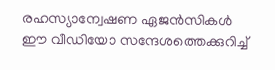രഹസ്യാന്വേഷണ ഏജന്‍സികള്‍ ഈ വീഡിയോ സന്ദേശത്തെക്കുറിച്ച്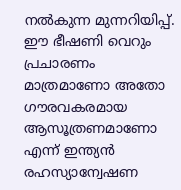നല്‍കുന്ന മുന്നറിയിപ്പ്. ഈ ഭീഷണി വെറും പ്രചാരണം മാത്രമാണോ അതോ ഗൗരവകരമായ ആസൂത്രണമാണോ എന്ന് ഇന്ത്യന്‍ രഹസ്യാന്വേഷണ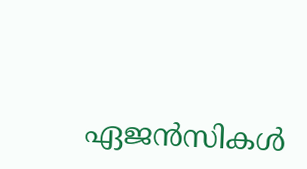ഏജന്‍സികള്‍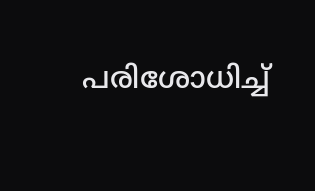പരിശോധിച്ച്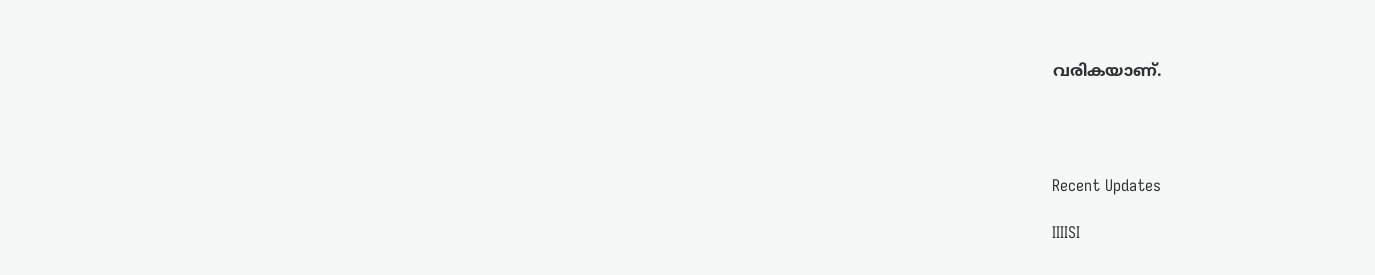വരികയാണ്.




Recent Updates

IIIISI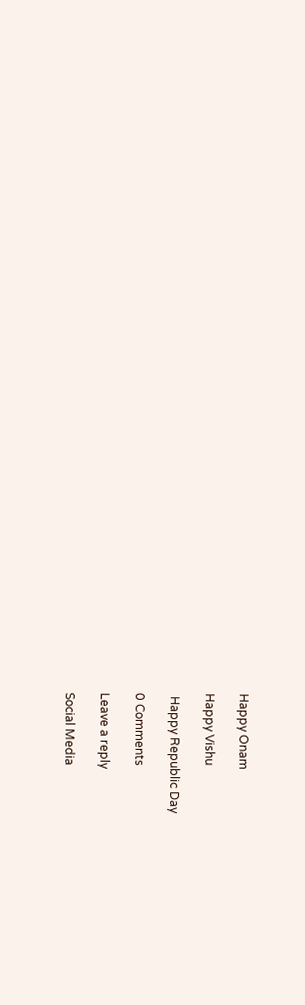Happy Onam

Happy Vishu

 Happy Republic Day

0 Comments

Leave a reply

Social Media